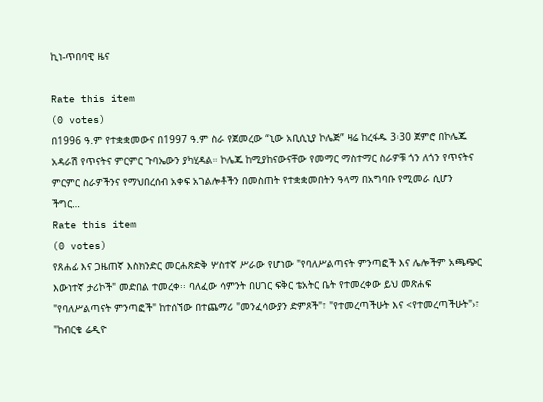ኪነ-ጥበባዊ ዜና

Rate this item
(0 votes)
በ1996 ዓ.ም የተቋቋመውና በ1997 ዓ.ም ስራ የጀመረው “ኒው አቢሲኒያ ኮሌጅ” ዛሬ ከረፋዱ 3፡30 ጀምሮ በኮሌጁ አዳራሽ የጥናትና ምርምር ጉባኤውን ያካሂዳል። ኮሌጁ ከሚያከናውናቸው የመማር ማስተማር ስራዎቹ ጎን ለጎን የጥናትና ምርምር ስራዎችንና የማህበረሰብ አቀፍ አገልሎቶችን በመስጠት የተቋቋመበትን ዓላማ በአግባቡ የሚመራ ሲሆን ችግር…
Rate this item
(0 votes)
የጸሐፊ እና ጋዜጠኛ እስክንድር መርሐጽድቅ ሦስተኛ ሥራው የሆነው "የባለሥልጣናት ምንጣፎች እና ሌሎችም አጫጭር እውነተኛ ታሪኮች" መድበል ተመረቀ፡፡ ባለፈው ሳምንት በሀገር ፍቅር ቴአትር ቤት የተመረቀው ይህ መጽሐፍ "የባለሥልጣናት ምንጣፎች" ከተሰኘው በተጨማሪ "መንፈሳውያን ድምጾች"፣ "የተመረጣችሁት እና <የተመረጣችሁት"›፣ "ከብርቄ ሬዲዮ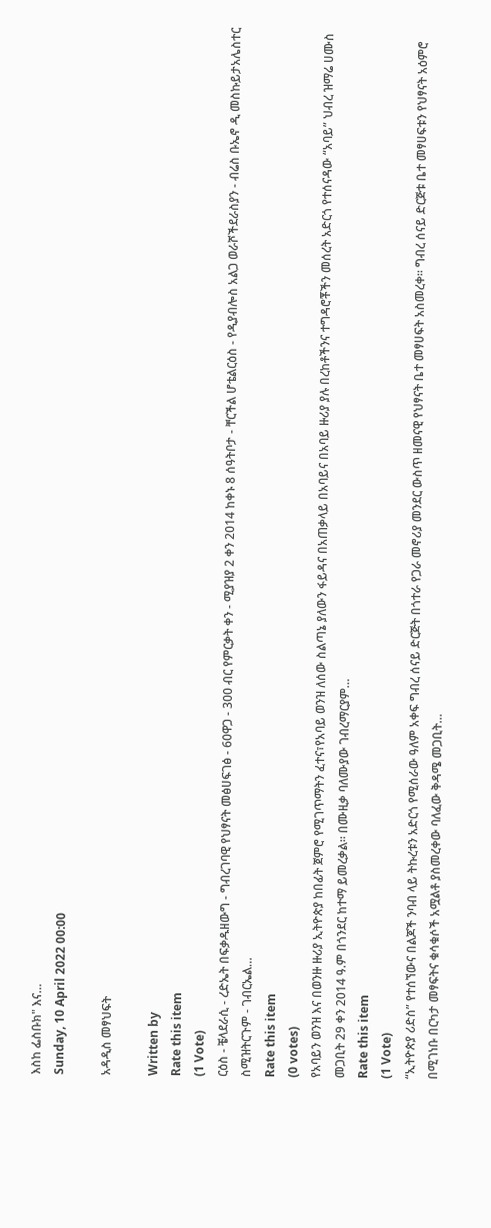እስከ ፌስቡክ" እና…
Sunday, 10 April 2022 00:00

አዳዲስ መፃህፍት

Written by
Rate this item
(1 Vote)
ርዕስ - ቼላደራሲ - ረድኤት በፍቃዱዘውግ - ግብረገባዊ የህፃናት መፅሀፍገፅ - 60ዋጋ - 300 ብር የምርቃት ቀን - ሚያዝያ 2 ቀን 2014 ከቀኑ 8 ሰዓትቦታ - ቸርችል ሆቴልርዕስ - የዲያብሎስ አልጋ ወራሾችደራስያን - ብሬስ ቡኤኖ ዲ መስኩይታአሌስተር ስሚዝትርጉም - ገብርኤል…
Rate this item
(0 votes)
የአባይን ወንዝ እና በወንዙ ዙሪያ ኢትዮጵያ ከበፊት ጀምሮ የሚገጥማትን ፈተና፣የአባይ ወንዝ ለሰው ስልጣኔ ያለውን ፋይዳና በአጠቃላይ በአባይና በአባይ ዙሪያ ያሉ በረከቶችንና ተግዳሮቾችን መሰረት አድርጎ የተሰናዳው “አባይ” ህብረ ዝማሬ ሀሙስ መጋቢት 29 ቀን 2014 ዓ.ም በጎንደር ከተማ ይመረቃል፡፡ በሙዚቃ ባለሙያው ገብረማርያም…
Rate this item
(1 Vote)
“ኢትዮጵያ ሪድስ” የተሰኘውና በልጆች ንባብ ላይ ትኩረቱን አድርጎ የሚሰራው ዓለም አቀፍ ግብረ ሰናይ ድርጅት በጎተራ የጋራ መኖሪያ መንደር ውስጥ ዘመናዊ የህፃናት ቤተ መፃሀፍት አስመረቀ፡፡ ግብረ ሰናይ ድርጅቱ ቤተ መፃሀፍቱን የህፃናት አዕምሮ በሚገነቡ በርካታ መፃፍትና ቁሳቁሶች አሟልቶ ያስመረቀው ባለፈው ቅዳሜ መጋቢት…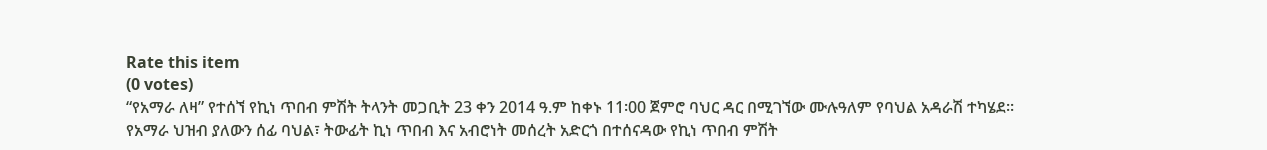Rate this item
(0 votes)
“የአማራ ለዛ” የተሰኘ የኪነ ጥበብ ምሽት ትላንት መጋቢት 23 ቀን 2014 ዓ.ም ከቀኑ 11፡00 ጀምሮ ባህር ዳር በሚገኘው ሙሉዓለም የባህል አዳራሽ ተካሄደ፡፡ የአማራ ህዝብ ያለውን ሰፊ ባህል፣ ትውፊት ኪነ ጥበብ እና አብሮነት መሰረት አድርጎ በተሰናዳው የኪነ ጥበብ ምሽት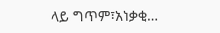ላይ ግጥም፣አነቃቂ…